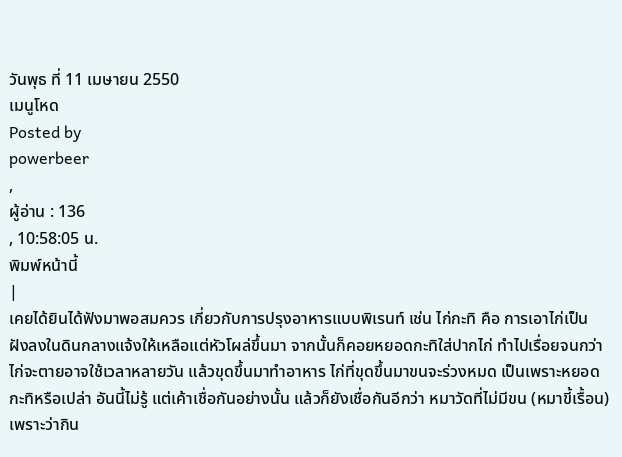วันพุธ ที่ 11 เมษายน 2550
เมนูโหด
Posted by
powerbeer
,
ผู้อ่าน : 136
, 10:58:05 น.
พิมพ์หน้านี้
|
เคยได้ยินได้ฟังมาพอสมควร เกี่ยวกับการปรุงอาหารแบบพิเรนท์ เช่น ไก่กะทิ คือ การเอาไก่เป็น ฝังลงในดินกลางแจ้งให้เหลือแต่หัวโผล่ขึ้นมา จากนั้นก็คอยหยอดกะทิใส่ปากไก่ ทำไปเรื่อยจนกว่าไก่จะตายอาจใช้เวลาหลายวัน แล้วขุดขึ้นมาทำอาหาร ไก่ที่ขุดขึ้นมาขนจะร่วงหมด เป็นเพราะหยอดกะทิหรือเปล่า อันนี้ไม่รู้ แต่เค้าเชื่อกันอย่างนั้น แล้วก็ยังเชื่อกันอีกว่า หมาวัดที่ไม่มีขน (หมาขี้เรื้อน) เพราะว่ากิน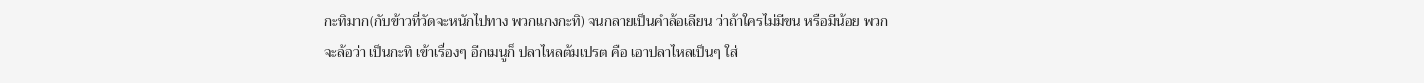กะทิมาก(กับข้าวที่วัดจะหนักไปทาง พวกแกงกะทิ) จนกลายเป็นคำล้อเลียน ว่าถ้าใครไม่มีขน หรือมีน้อย พวกจะล้อว่า เป็นกะทิ เข้าเรื่องๆ อีกเมนูก็ ปลาไหลต้มเปรต คือ เอาปลาไหลเป็นๆ ใส่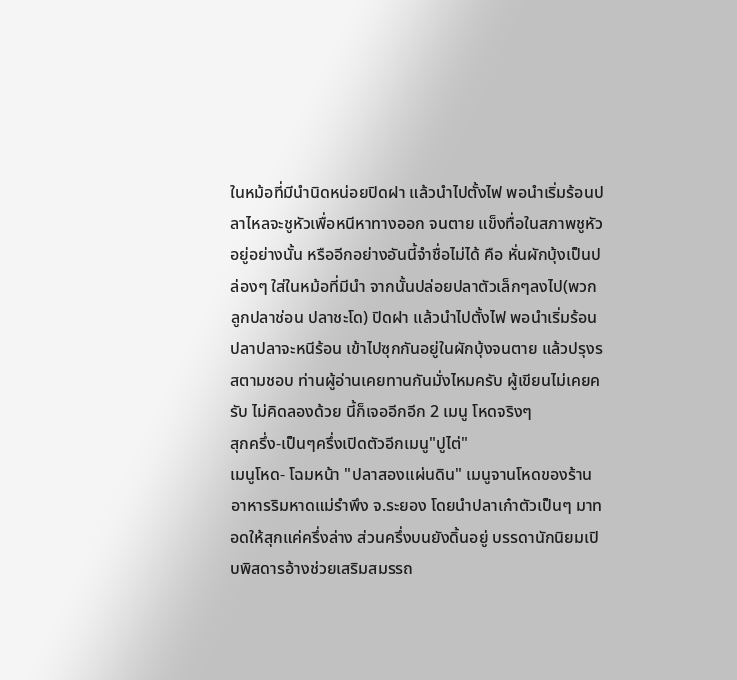ในหม้อที่มีนำนิดหน่อยปิดฝา แล้วนำไปตั้งไฟ พอนำเริ่มร้อนปลาไหลจะชูหัวเพื่อหนีหาทางออก จนตาย แข็งทื่อในสภาพชูหัวอยู่อย่างนั้น หรืออีกอย่างอันนี้จำชื่อไม่ได้ คือ หั่นผักบุ้งเป็นปล่องๆ ใส่ในหม้อที่มีนำ จากนั้นปล่อยปลาตัวเล็กๆลงไป(พวกลูกปลาช่อน ปลาชะโด) ปิดฝา แล้วนำไปตั้งไฟ พอนำเริ่มร้อน ปลาปลาจะหนีร้อน เข้าไปซุกกันอยู่ในผักบุ้งจนตาย แล้วปรุงรสตามชอบ ท่านผู้อ่านเคยทานกันมั่งไหมครับ ผู้เขียนไม่เคยครับ ไม่คิดลองด้วย นี้ก็เจออีกอีก 2 เมนู โหดจริงๆ
สุกครึ่ง-เป็นๆครึ่งเปิดตัวอีกเมนู"ปูไต่"
เมนูโหด- โฉมหน้า "ปลาสองแผ่นดิน" เมนูจานโหดของร้านอาหารริมหาดแม่รำพึง จ.ระยอง โดยนำปลาเก๋าตัวเป็นๆ มาทอดให้สุกแค่ครึ่งล่าง ส่วนครึ่งบนยังดิ้นอยู่ บรรดานักนิยมเปิบพิสดารอ้างช่วยเสริมสมรรถ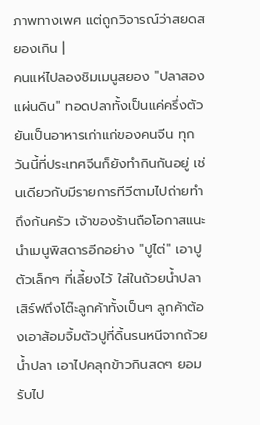ภาพทางเพศ แต่ถูกวิจารณ์ว่าสยดสยองเกิน |
คนแห่ไปลองชิมเมนูสยอง "ปลาสองแผ่นดิน" ทอดปลาทั้งเป็นแค่ครึ่งตัว ยันเป็นอาหารเก่าแก่ของคนจีน ทุกวันนี้ที่ประเทศจีนก็ยังทำกินกันอยู่ เช่นเดียวกับมีรายการทีวีตามไปถ่ายทำถึงก้นครัว เจ้าของร้านถือโอกาสแนะนำเมนูพิสดารอีกอย่าง "ปูไต่" เอาปูตัวเล็กๆ ที่เลี้ยงไว้ ใส่ในถ้วยน้ำปลา เสิร์ฟถึงโต๊ะลูกค้าทั้งเป็นๆ ลูกค้าต้องเอาส้อมจิ้มตัวปูที่ดิ้นรนหนีจากถ้วยน้ำปลา เอาไปคลุกข้าวกินสดๆ ยอมรับไป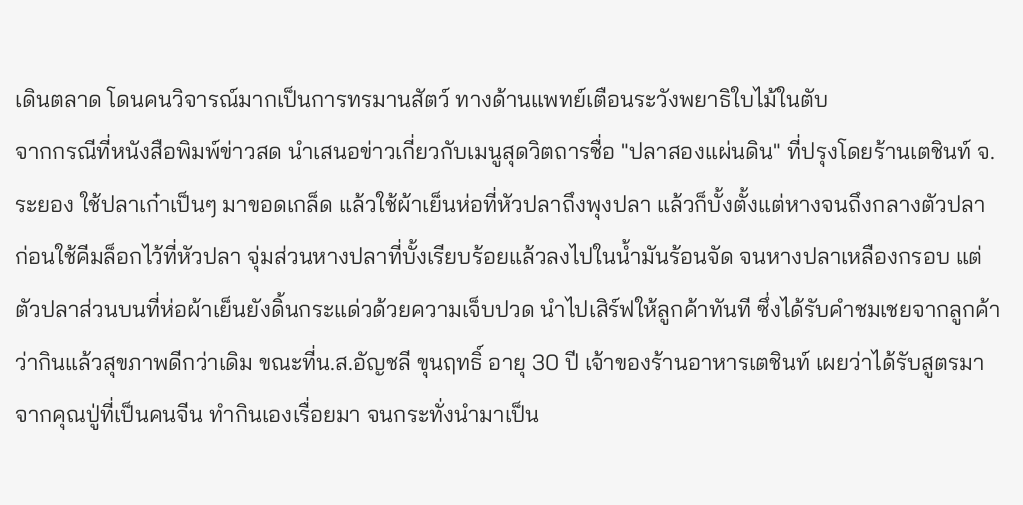เดินตลาด โดนคนวิจารณ์มากเป็นการทรมานสัตว์ ทางด้านแพทย์เตือนระวังพยาธิใบไม้ในตับ
จากกรณีที่หนังสือพิมพ์ข่าวสด นำเสนอข่าวเกี่ยวกับเมนูสุดวิตถารชื่อ "ปลาสองแผ่นดิน" ที่ปรุงโดยร้านเตชินท์ จ.ระยอง ใช้ปลาเก๋าเป็นๆ มาขอดเกล็ด แล้วใช้ผ้าเย็นห่อที่หัวปลาถึงพุงปลา แล้วก็บั้งตั้งแต่หางจนถึงกลางตัวปลา ก่อนใช้คีมล็อกไว้ที่หัวปลา จุ่มส่วนหางปลาที่บั้งเรียบร้อยแล้วลงไปในน้ำมันร้อนจัด จนหางปลาเหลืองกรอบ แต่ตัวปลาส่วนบนที่ห่อผ้าเย็นยังดิ้นกระแด่วด้วยความเจ็บปวด นำไปเสิร์ฟให้ลูกค้าทันที ซึ่งได้รับคำชมเชยจากลูกค้าว่ากินแล้วสุขภาพดีกว่าเดิม ขณะที่น.ส.อัญชลี ขุนฤทธิ์ อายุ 30 ปี เจ้าของร้านอาหารเตชินท์ เผยว่าได้รับสูตรมาจากคุณปู่ที่เป็นคนจีน ทำกินเองเรื่อยมา จนกระทั่งนำมาเป็น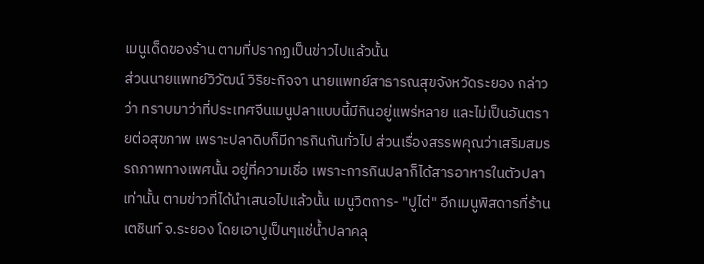เมนูเด็ดของร้าน ตามที่ปรากฏเป็นข่าวไปแล้วนั้น
ส่วนนายแพทย์วิวัฒน์ วิริยะกิจจา นายแพทย์สาธารณสุขจังหวัดระยอง กล่าวว่า ทราบมาว่าที่ประเทศจีนเมนูปลาแบบนี้มีกินอยู่แพร่หลาย และไม่เป็นอันตรายต่อสุขภาพ เพราะปลาดิบก็มีการกินกันทั่วไป ส่วนเรื่องสรรพคุณว่าเสริมสมรรถภาพทางเพศนั้น อยู่ที่ความเชื่อ เพราะการกินปลาก็ได้สารอาหารในตัวปลาเท่านั้น ตามข่าวที่ได้นำเสนอไปแล้วนั้น เมนูวิตถาร- "ปูไต่" อีกเมนูพิสดารที่ร้านเตชินท์ จ.ระยอง โดยเอาปูเป็นๆแช่น้ำปลาคลุ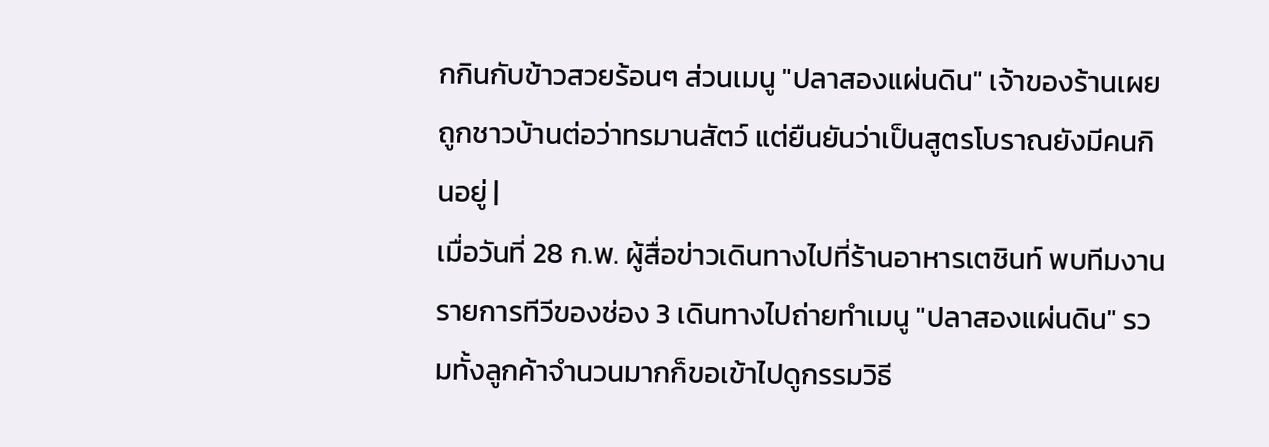กกินกับข้าวสวยร้อนๆ ส่วนเมนู "ปลาสองแผ่นดิน" เจ้าของร้านเผยถูกชาวบ้านต่อว่าทรมานสัตว์ แต่ยืนยันว่าเป็นสูตรโบราณยังมีคนกินอยู่ |
เมื่อวันที่ 28 ก.พ. ผู้สื่อข่าวเดินทางไปที่ร้านอาหารเตชินท์ พบทีมงานรายการทีวีของช่อง 3 เดินทางไปถ่ายทำเมนู "ปลาสองแผ่นดิน" รวมทั้งลูกค้าจำนวนมากก็ขอเข้าไปดูกรรมวิธี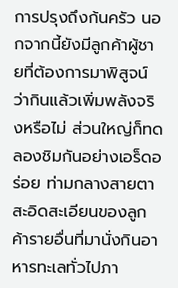การปรุงถึงก้นครัว นอกจากนี้ยังมีลูกค้าผู้ชายที่ต้องการมาพิสูจน์ว่ากินแล้วเพิ่มพลังจริงหรือไม่ ส่วนใหญ่ก็ทดลองชิมกันอย่างเอร็ดอร่อย ท่ามกลางสายตาสะอิดสะเอียนของลูกค้ารายอื่นที่มานั่งกินอาหารทะเลทั่วไปภา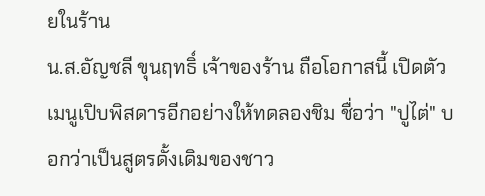ยในร้าน
น.ส.อัญชลี ขุนฤทธิ์ เจ้าของร้าน ถือโอกาสนี้ เปิดตัวเมนูเปิบพิสดารอีกอย่างให้ทดลองชิม ชื่อว่า "ปูไต่" บอกว่าเป็นสูตรดั้งเดิมของชาว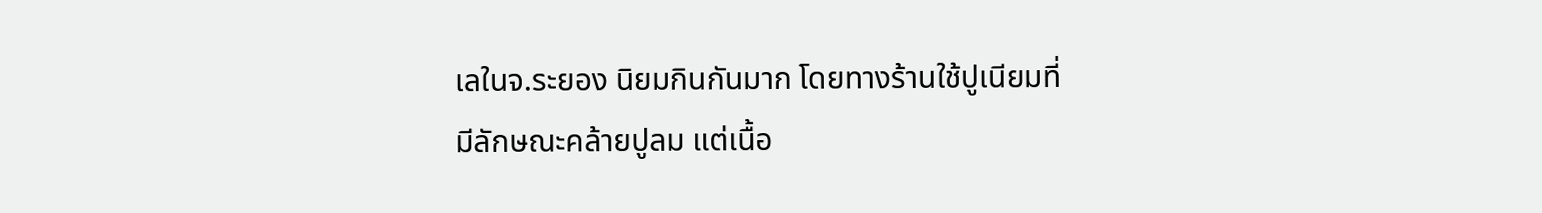เลในจ.ระยอง นิยมกินกันมาก โดยทางร้านใช้ปูเนียมที่มีลักษณะคล้ายปูลม แต่เนื้อ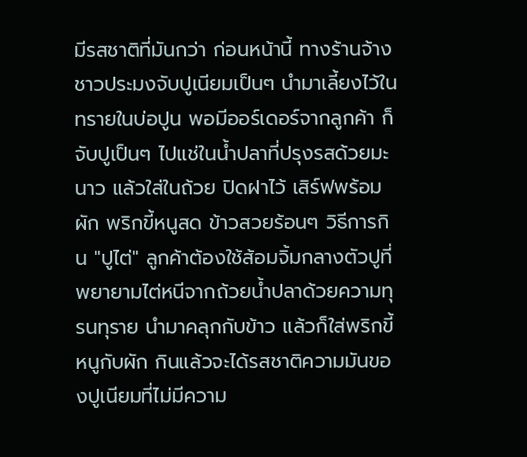มีรสชาติที่มันกว่า ก่อนหน้านี้ ทางร้านจ้างชาวประมงจับปูเนียมเป็นๆ นำมาเลี้ยงไว้ในทรายในบ่อปูน พอมีออร์เดอร์จากลูกค้า ก็จับปูเป็นๆ ไปแช่ในน้ำปลาที่ปรุงรสด้วยมะนาว แล้วใส่ในถ้วย ปิดฝาไว้ เสิร์ฟพร้อมผัก พริกขี้หนูสด ข้าวสวยร้อนๆ วิธีการกิน "ปูไต่" ลูกค้าต้องใช้ส้อมจิ้มกลางตัวปูที่พยายามไต่หนีจากถ้วยน้ำปลาด้วยความทุรนทุราย นำมาคลุกกับข้าว แล้วก็ใส่พริกขี้หนูกับผัก กินแล้วจะได้รสชาติความมันของปูเนียมที่ไม่มีความ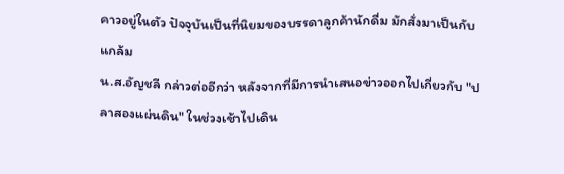คาวอยู่ในตัว ปัจจุบันเป็นที่นิยมของบรรดาลูกค้านักดื่ม มักสั่งมาเป็นกับแกล้ม
น.ส.อัญชลี กล่าวต่ออีกว่า หลังจากที่มีการนำเสนอข่าวออกไปเกี่ยวกับ "ปลาสองแผ่นดิน" ในช่วงเช้าไปเดิน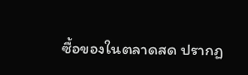ซื้อของในตลาดสด ปรากฏ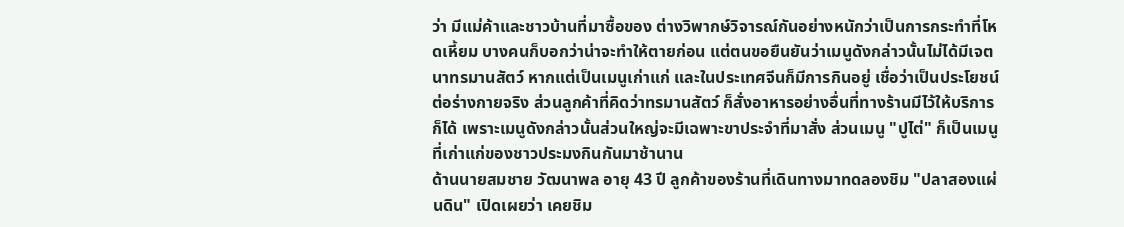ว่า มีแม่ค้าและชาวบ้านที่มาซื้อของ ต่างวิพากษ์วิจารณ์กันอย่างหนักว่าเป็นการกระทำที่โหดเหี้ยม บางคนก็บอกว่าน่าจะทำให้ตายก่อน แต่ตนขอยืนยันว่าเมนูดังกล่าวนั้นไม่ได้มีเจตนาทรมานสัตว์ หากแต่เป็นเมนูเก่าแก่ และในประเทศจีนก็มีการกินอยู่ เชื่อว่าเป็นประโยชน์ต่อร่างกายจริง ส่วนลูกค้าที่คิดว่าทรมานสัตว์ ก็สั่งอาหารอย่างอื่นที่ทางร้านมีไว้ให้บริการก็ได้ เพราะเมนูดังกล่าวนั้นส่วนใหญ่จะมีเฉพาะขาประจำที่มาสั่ง ส่วนเมนู "ปูไต่" ก็เป็นเมนูที่เก่าแก่ของชาวประมงกินกันมาช้านาน
ด้านนายสมชาย วัฒนาพล อายุ 43 ปี ลูกค้าของร้านที่เดินทางมาทดลองชิม "ปลาสองแผ่นดิน" เปิดเผยว่า เคยชิม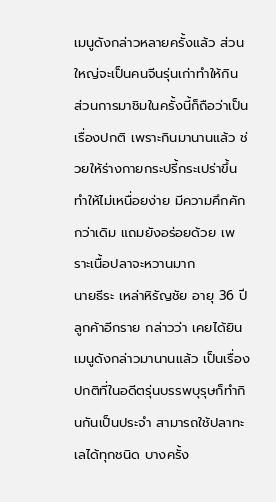เมนูดังกล่าวหลายครั้งแล้ว ส่วนใหญ่จะเป็นคนจีนรุ่นเก่าทำให้กิน ส่วนการมาชิมในครั้งนี้ก็ถือว่าเป็นเรื่องปกติ เพราะกินมานานแล้ว ช่วยให้ร่างกายกระปรี้กระเปร่าขึ้น ทำให้ไม่เหนื่อยง่าย มีความคึกคักกว่าเดิม แถมยังอร่อยด้วย เพราะเนื้อปลาจะหวานมาก
นายธีระ เหล่าหิรัญชัย อายุ 36 ปี ลูกค้าอีกราย กล่าวว่า เคยได้ยินเมนูดังกล่าวมานานแล้ว เป็นเรื่องปกติที่ในอดีตรุ่นบรรพบุรุษก็ทำกินกันเป็นประจำ สามารถใช้ปลาทะเลได้ทุกชนิด บางครั้ง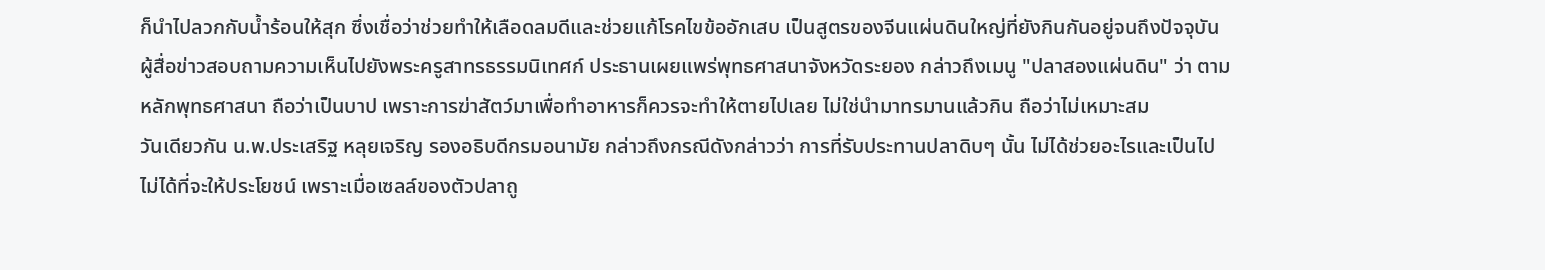ก็นำไปลวกกับน้ำร้อนให้สุก ซึ่งเชื่อว่าช่วยทำให้เลือดลมดีและช่วยแก้โรคไขข้ออักเสบ เป็นสูตรของจีนแผ่นดินใหญ่ที่ยังกินกันอยู่จนถึงปัจจุบัน
ผู้สื่อข่าวสอบถามความเห็นไปยังพระครูสาทรธรรมนิเทศก์ ประธานเผยแพร่พุทธศาสนาจังหวัดระยอง กล่าวถึงเมนู "ปลาสองแผ่นดิน" ว่า ตามหลักพุทธศาสนา ถือว่าเป็นบาป เพราะการฆ่าสัตว์มาเพื่อทำอาหารก็ควรจะทำให้ตายไปเลย ไม่ใช่นำมาทรมานแล้วกิน ถือว่าไม่เหมาะสม
วันเดียวกัน น.พ.ประเสริฐ หลุยเจริญ รองอธิบดีกรมอนามัย กล่าวถึงกรณีดังกล่าวว่า การที่รับประทานปลาดิบๆ นั้น ไม่ได้ช่วยอะไรและเป็นไปไม่ได้ที่จะให้ประโยชน์ เพราะเมื่อเซลล์ของตัวปลาถู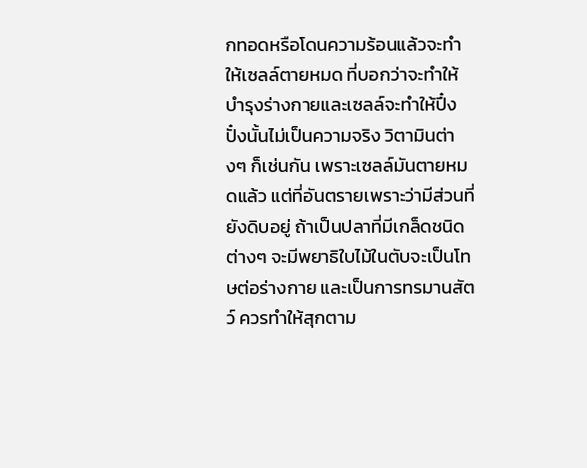กทอดหรือโดนความร้อนแล้วจะทำให้เซลล์ตายหมด ที่บอกว่าจะทำให้บำรุงร่างกายและเซลล์จะทำให้ปึ๋งปั๋งนั้นไม่เป็นความจริง วิตามินต่างๆ ก็เช่นกัน เพราะเซลล์มันตายหมดแล้ว แต่ที่อันตรายเพราะว่ามีส่วนที่ยังดิบอยู่ ถ้าเป็นปลาที่มีเกล็ดชนิดต่างๆ จะมีพยาธิใบไม้ในตับจะเป็นโทษต่อร่างกาย และเป็นการทรมานสัตว์ ควรทำให้สุกตาม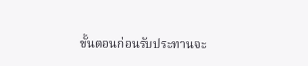ขั้นตอนก่อนรับประทานจะ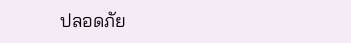ปลอดภัย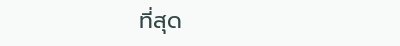ที่สุด